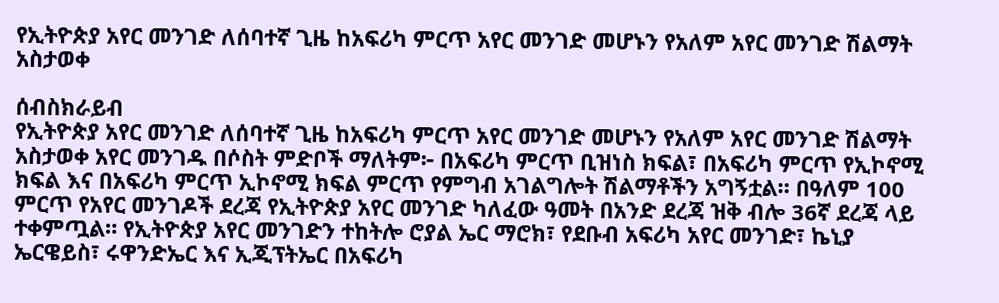የኢትዮጵያ አየር መንገድ ለሰባተኛ ጊዜ ከአፍሪካ ምርጥ አየር መንገድ መሆኑን የአለም አየር መንገድ ሽልማት አስታወቀ

ሰብስክራይብ
የኢትዮጵያ አየር መንገድ ለሰባተኛ ጊዜ ከአፍሪካ ምርጥ አየር መንገድ መሆኑን የአለም አየር መንገድ ሽልማት አስታወቀ አየር መንገዱ በሶስት ምድቦች ማለትም፦ በአፍሪካ ምርጥ ቢዝነስ ክፍል፣ በአፍሪካ ምርጥ የኢኮኖሚ ክፍል እና በአፍሪካ ምርጥ ኢኮኖሚ ክፍል ምርጥ የምግብ አገልግሎት ሽልማቶችን አግኝቷል። በዓለም 100 ምርጥ የአየር መንገዶች ደረጃ የኢትዮጵያ አየር መንገድ ካለፈው ዓመት በአንድ ደረጃ ዝቅ ብሎ 36ኛ ደረጃ ላይ ተቀምጧል። የኢትዮጵያ አየር መንገድን ተከትሎ ሮያል ኤር ማሮክ፣ የደቡብ አፍሪካ አየር መንገድ፣ ኬኒያ ኤርዌይስ፣ ሩዋንድኤር እና ኢጂፕትኤር በአፍሪካ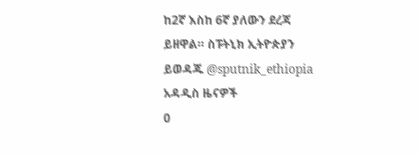ከ2ኛ እስከ 6ኛ ያለውን ደረጃ ይዘዋል። ስፑትኒክ ኢትዮጵያን ይወዳጁ @sputnik_ethiopia
አዳዲስ ዜናዎች
0